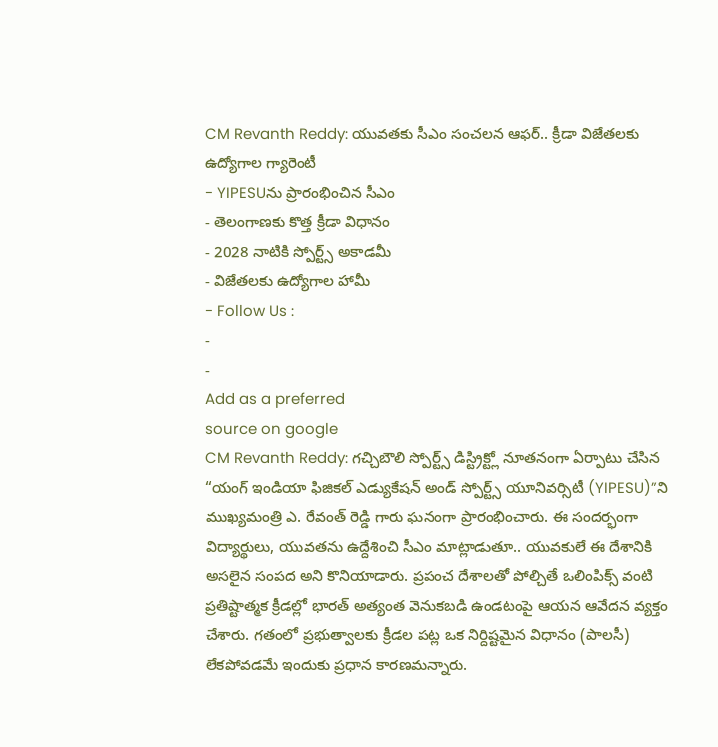CM Revanth Reddy: యువతకు సీఎం సంచలన ఆఫర్.. క్రీడా విజేతలకు ఉద్యోగాల గ్యారెంటీ
- YIPESUను ప్రారంభించిన సీఎం
- తెలంగాణకు కొత్త క్రీడా విధానం
- 2028 నాటికి స్పోర్ట్స్ అకాడమీ
- విజేతలకు ఉద్యోగాల హామీ
- Follow Us :
-
-
Add as a preferred
source on google
CM Revanth Reddy: గచ్చిబౌలి స్పోర్ట్స్ డిస్ట్రిక్ట్లో నూతనంగా ఏర్పాటు చేసిన “యంగ్ ఇండియా ఫిజికల్ ఎడ్యుకేషన్ అండ్ స్పోర్ట్స్ యూనివర్సిటీ (YIPESU)”ని ముఖ్యమంత్రి ఎ. రేవంత్ రెడ్డి గారు ఘనంగా ప్రారంభించారు. ఈ సందర్భంగా విద్యార్థులు, యువతను ఉద్దేశించి సీఎం మాట్లాడుతూ.. యువకులే ఈ దేశానికి అసలైన సంపద అని కొనియాడారు. ప్రపంచ దేశాలతో పోల్చితే ఒలింపిక్స్ వంటి ప్రతిష్టాత్మక క్రీడల్లో భారత్ అత్యంత వెనుకబడి ఉండటంపై ఆయన ఆవేదన వ్యక్తం చేశారు. గతంలో ప్రభుత్వాలకు క్రీడల పట్ల ఒక నిర్దిష్టమైన విధానం (పాలసీ) లేకపోవడమే ఇందుకు ప్రధాన కారణమన్నారు.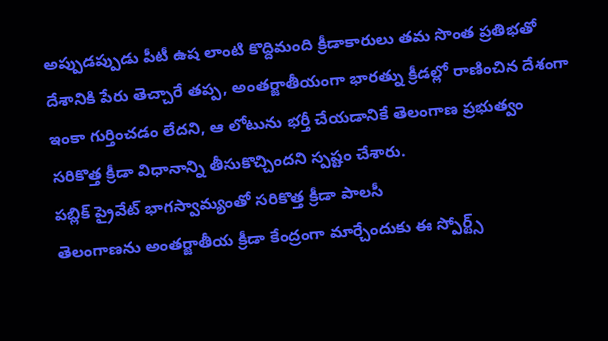అప్పుడప్పుడు పీటీ ఉష లాంటి కొద్దిమంది క్రీడాకారులు తమ సొంత ప్రతిభతో దేశానికి పేరు తెచ్చారే తప్ప, అంతర్జాతీయంగా భారత్ను క్రీడల్లో రాణించిన దేశంగా ఇంకా గుర్తించడం లేదని, ఆ లోటును భర్తీ చేయడానికే తెలంగాణ ప్రభుత్వం సరికొత్త క్రీడా విధానాన్ని తీసుకొచ్చిందని స్పష్టం చేశారు.
పబ్లిక్ ప్రైవేట్ భాగస్వామ్యంతో సరికొత్త క్రీడా పాలసీ
తెలంగాణను అంతర్జాతీయ క్రీడా కేంద్రంగా మార్చేందుకు ఈ స్పోర్ట్స్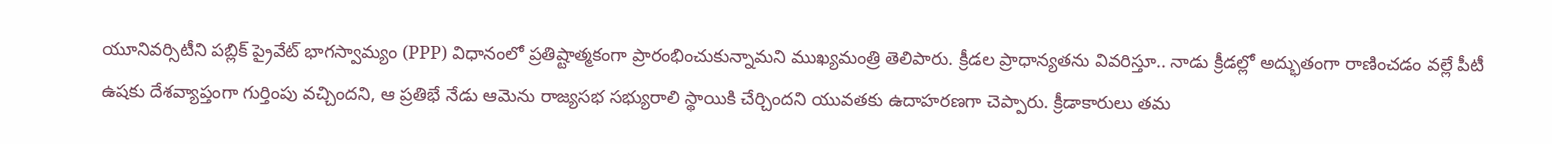యూనివర్సిటీని పబ్లిక్ ప్రైవేట్ భాగస్వామ్యం (PPP) విధానంలో ప్రతిష్టాత్మకంగా ప్రారంభించుకున్నామని ముఖ్యమంత్రి తెలిపారు. క్రీడల ప్రాధాన్యతను వివరిస్తూ.. నాడు క్రీడల్లో అద్భుతంగా రాణించడం వల్లే పీటీ ఉషకు దేశవ్యాప్తంగా గుర్తింపు వచ్చిందని, ఆ ప్రతిభే నేడు ఆమెను రాజ్యసభ సభ్యురాలి స్థాయికి చేర్చిందని యువతకు ఉదాహరణగా చెప్పారు. క్రీడాకారులు తమ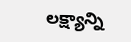లక్ష్యాన్ని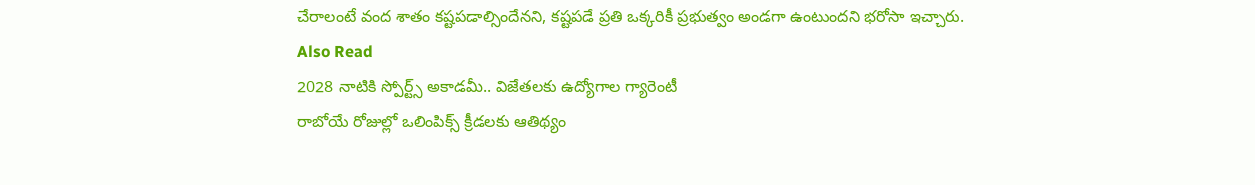చేరాలంటే వంద శాతం కష్టపడాల్సిందేనని, కష్టపడే ప్రతి ఒక్కరికీ ప్రభుత్వం అండగా ఉంటుందని భరోసా ఇచ్చారు.
Also Read
2028 నాటికి స్పోర్ట్స్ అకాడమీ.. విజేతలకు ఉద్యోగాల గ్యారెంటీ
రాబోయే రోజుల్లో ఒలింపిక్స్ క్రీడలకు ఆతిథ్యం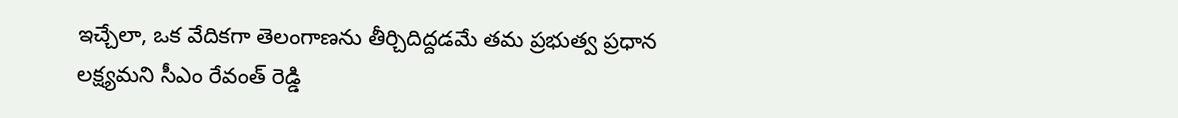ఇచ్చేలా, ఒక వేదికగా తెలంగాణను తీర్చిదిద్దడమే తమ ప్రభుత్వ ప్రధాన లక్ష్యమని సీఎం రేవంత్ రెడ్డి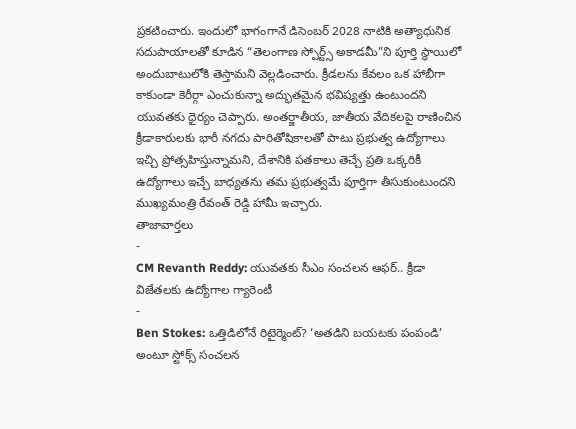ప్రకటించారు. ఇందులో భాగంగానే డిసెంబర్ 2028 నాటికి అత్యాధునిక సదుపాయాలతో కూడిన “తెలంగాణ స్పోర్ట్స్ అకాడమీ”ని పూర్తి స్థాయిలో అందుబాటులోకి తెస్తామని వెల్లడించారు. క్రీడలను కేవలం ఒక హాబీగా కాకుండా కెరీర్గా ఎంచుకున్నా అద్భుతమైన భవిష్యత్తు ఉంటుందని యువతకు ధైర్యం చెప్పారు. అంతర్జాతీయ, జాతీయ వేదికలపై రాణించిన క్రీడాకారులకు భారీ నగదు పారితోషికాలతో పాటు ప్రభుత్వ ఉద్యోగాలు ఇచ్చి ప్రోత్సహిస్తున్నామని, దేశానికి పతకాలు తెచ్చే ప్రతి ఒక్కరికీ ఉద్యోగాలు ఇచ్చే బాధ్యతను తమ ప్రభుత్వమే పూర్తిగా తీసుకుంటుందని ముఖ్యమంత్రి రేవంత్ రెడ్డి హామీ ఇచ్చారు.
తాజావార్తలు
-
CM Revanth Reddy: యువతకు సీఎం సంచలన ఆఫర్.. క్రీడా విజేతలకు ఉద్యోగాల గ్యారెంటీ
-
Ben Stokes: ఒత్తిడిలోనే రిటైర్మెంట్? ‘అతడిని బయటకు పంపండి’ అంటూ స్టోక్స్ సంచలన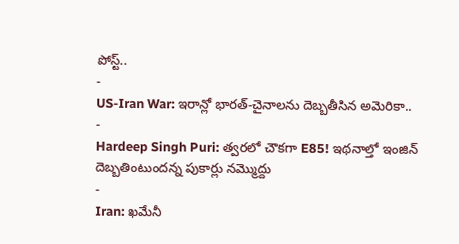పోస్ట్..
-
US-Iran War: ఇరాన్లో భారత్-చైనాలను దెబ్బతీసిన అమెరికా..
-
Hardeep Singh Puri: త్వరలో చౌకగా E85! ఇథనాల్తో ఇంజిన్ దెబ్బతింటుందన్న పుకార్లు నమ్మొద్దు
-
Iran: ఖమేనీ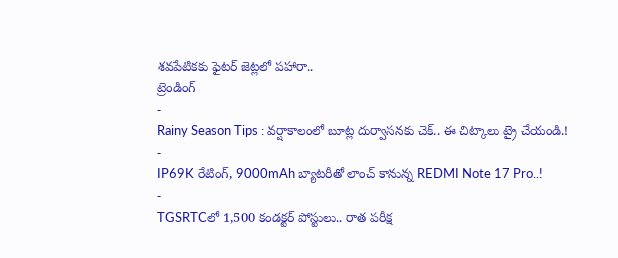శవపేటికకు ఫైటర్ జెట్లలో పహారా..
ట్రెండింగ్
-
Rainy Season Tips : వర్షాకాలంలో బూట్ల దుర్వాసనకు చెక్.. ఈ చిట్కాలు ట్రై చేయండి.!
-
IP69K రేటింగ్, 9000mAh బ్యాటరీతో లాంచ్ కానున్న REDMI Note 17 Pro..!
-
TGSRTCలో 1,500 కండక్టర్ పోస్టులు.. రాత పరీక్ష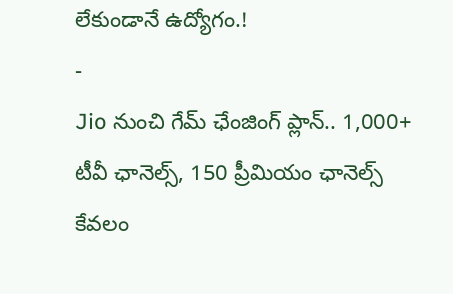లేకుండానే ఉద్యోగం.!
-
Jio నుంచి గేమ్ ఛేంజింగ్ ప్లాన్.. 1,000+ టీవీ ఛానెల్స్, 150 ప్రీమియం ఛానెల్స్ కేవలం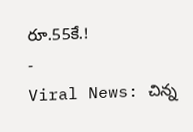రూ.55కే.!
-
Viral News: చిన్న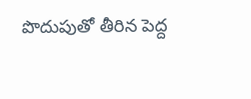పొదుపుతో తీరిన పెద్ద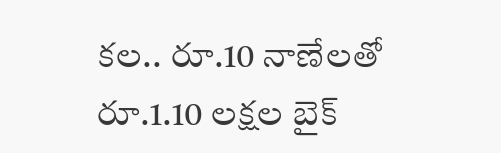కల.. రూ.10 నాణేలతో రూ.1.10 లక్షల బైక్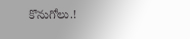కొనుగోలు.!